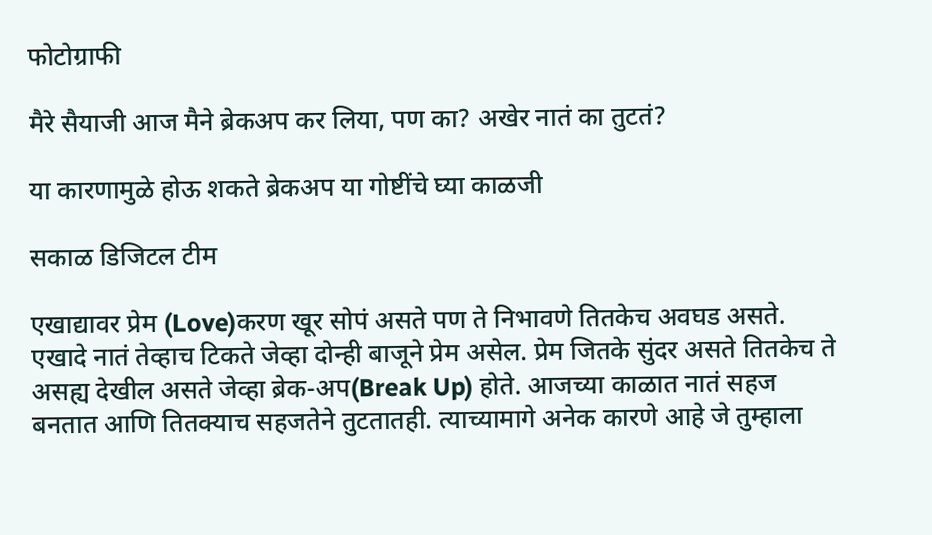फोटोग्राफी

मैरे सैयाजी आज मैने ब्रेकअप कर लिया, पण का? अखेर नातं का तुटतं?

या कारणामुळे होऊ शकते ब्रेकअप या गोष्टींचे घ्या काळजी

सकाळ डिजिटल टीम

एखाद्यावर प्रेम (Love)करण खूर सोपं असते पण ते निभावणे तितकेच अवघड असते. एखादे नातं तेव्हाच टिकते जेव्हा दोन्ही बाजूने प्रेम असेल. प्रेम जितके सुंदर असते तितकेच ते असह्य देखील असते जेव्हा ब्रेक-अप(Break Up) होते. आजच्या काळात नातं सहज बनतात आणि तितक्याच सहजतेने तुटतातही. त्याच्यामागे अनेक कारणे आहे जे तुम्हाला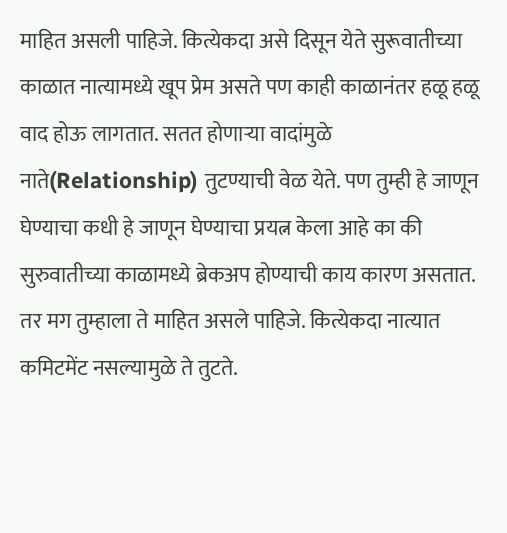माहित असली पाहिजे. कित्येकदा असे दिसून येते सुरूवातीच्या काळात नात्यामध्ये खूप प्रेम असते पण काही काळानंतर हळू हळू वाद होऊ लागतात. सतत होणाऱ्या वादांमुळे नाते(Relationship) तुटण्याची वेळ येते. पण तुम्ही हे जाणून घेण्याचा कधी हे जाणून घेण्याचा प्रयत्न केला आहे का की सुरुवातीच्या काळामध्ये ब्रेकअप होण्याची काय कारण असतात. तर मग तुम्हाला ते माहित असले पाहिजे. कित्येकदा नात्यात कमिटमेंट नसल्यामुळे ते तुटते.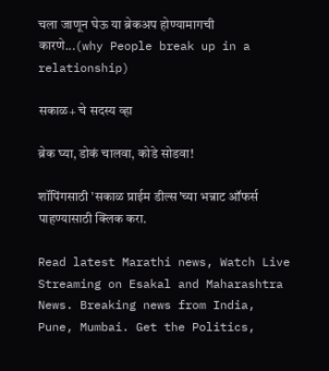चला जाणून घेऊ या ब्रेकअप होण्यामागची कारणे...(why People break up in a relationship)

सकाळ+ चे सदस्य व्हा

ब्रेक घ्या, डोकं चालवा, कोडे सोडवा!

शॉपिंगसाठी 'सकाळ प्राईम डील्स'च्या भन्नाट ऑफर्स पाहण्यासाठी क्लिक करा.

Read latest Marathi news, Watch Live Streaming on Esakal and Maharashtra News. Breaking news from India, Pune, Mumbai. Get the Politics,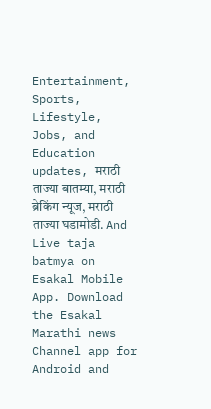Entertainment, Sports, Lifestyle, Jobs, and Education updates, मराठी ताज्या बातम्या, मराठी ब्रेकिंग न्यूज, मराठी ताज्या घडामोडी. And Live taja batmya on Esakal Mobile App. Download the Esakal Marathi news Channel app for Android and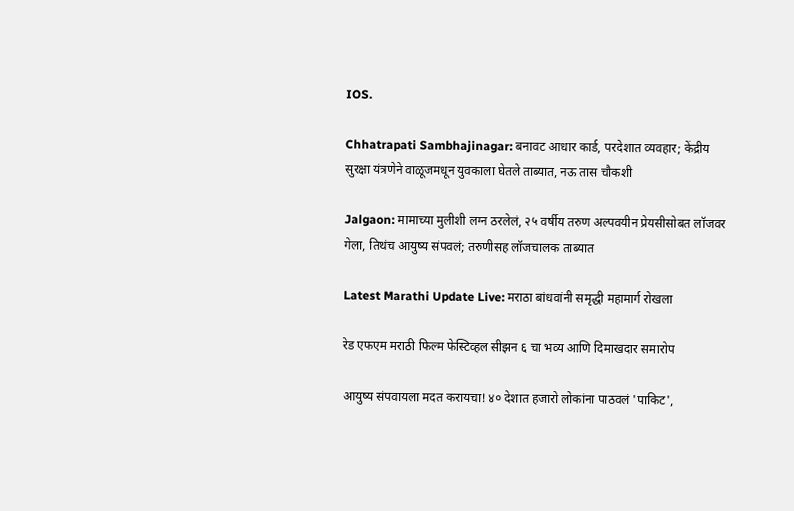IOS.

Chhatrapati Sambhajinagar: बनावट आधार कार्ड, परदेशात व्यवहार; केंद्रीय सुरक्षा यंत्रणेने वाळूजमधून युवकाला घेतले ताब्यात, नऊ तास चौकशी

Jalgaon: मामाच्या मुलीशी लग्न ठरलेलं, २५ वर्षीय तरुण अल्पवयीन प्रेयसीसोबत लॉजवर गेला, तिथंच आयुष्य संपवलं; तरुणीसह लॉजचालक ताब्यात

Latest Marathi Update Live: मराठा बांधवांनी समृद्धी महामार्ग रोखला

रेड एफएम मराठी फिल्म फेस्टिव्हल सीझन ६ चा भव्य आणि दिमाखदार समारोप

आयुष्य संपवायला मदत करायचा! ४० देशात हजारो लोकांना पाठवलं 'पाकिट',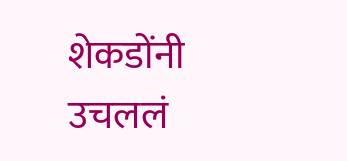शेकडोंनी उचललं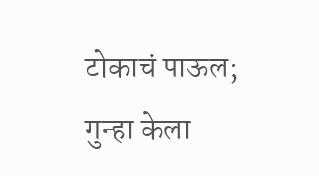टोकाचं पाऊल; गुन्हा केला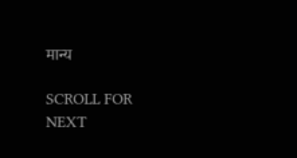मान्य

SCROLL FOR NEXT